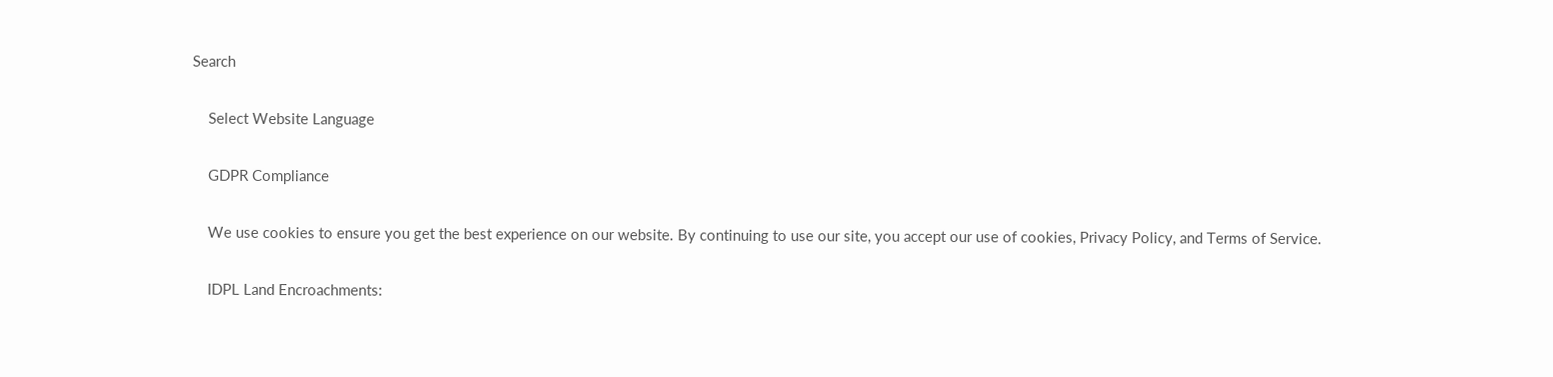Search

    Select Website Language

    GDPR Compliance

    We use cookies to ensure you get the best experience on our website. By continuing to use our site, you accept our use of cookies, Privacy Policy, and Terms of Service.

    IDPL Land Encroachments: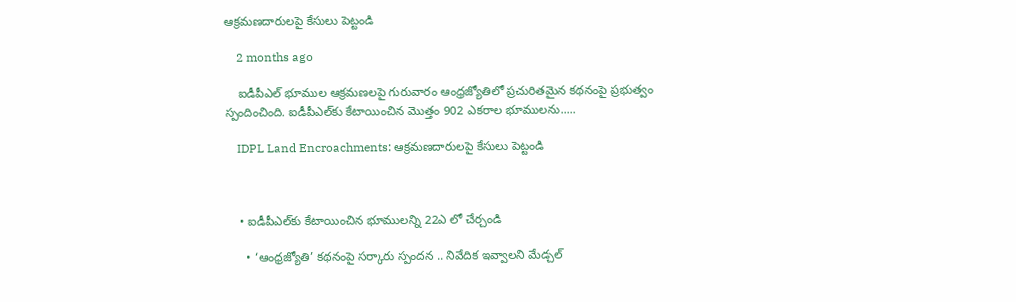ఆక్రమణదారులపై కేసులు పెట్టండి

    2 months ago

    ఐడీపీఎల్‌ భూముల ఆక్రమణలపై గురువారం ఆంధ్రజ్యోతిలో ప్రచురితమైన కథనంపై ప్రభుత్వం స్పందించింది. ఐడీపీఎల్‌కు కేటాయించిన మొత్తం 902 ఎకరాల భూములను.....

    IDPL Land Encroachments: ఆక్రమణదారులపై కేసులు పెట్టండి



    • ఐడీపీఎల్‌కు కేటాయించిన భూములన్ని 22ఎ లో చేర్చండి

      • ‘ఆంధ్రజ్యోతి’ కథనంపై సర్కారు స్పందన .. నివేదిక ఇవ్వాలని మేడ్చల్‌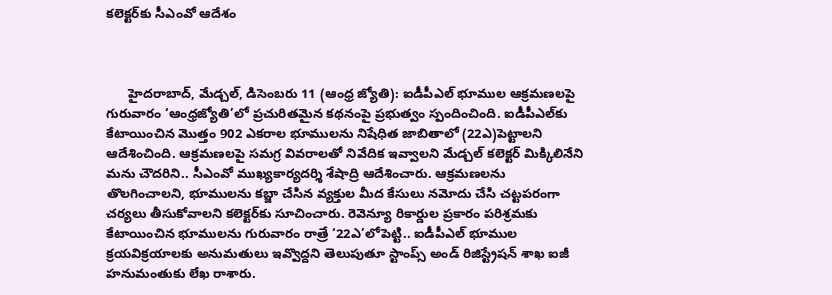కలెక్టర్‌కు సీఎంవో ఆదేశం



      హైదరాబాద్‌, మేడ్చల్‌, డిసెంబరు 11 (ఆంధ్ర జ్యోతి): ఐడీపీఎల్‌ భూముల ఆక్రమణలపై గురువారం ‘ఆంధ్రజ్యోతి’లో ప్రచురితమైన కథనంపై ప్రభుత్వం స్పందించింది. ఐడీపీఎల్‌కు కేటాయించిన మొత్తం 902 ఎకరాల భూములను నిషేధిత జాబితాలో (22ఎ)పెట్టాలని ఆదేశించింది. ఆక్రమణలపై సమగ్ర వివరాలతో నివేదిక ఇవ్వాలని మేడ్చల్‌ కలెక్టర్‌ మిక్కిలినేని మను చౌదరిని.. సీఎంవో ముఖ్యకార్యదర్శి శేషాద్రి ఆదేశించారు. ఆక్రమణలను తొలగించాలని, భూములను కబ్జా చేసిన వ్యక్తుల మీద కేసులు నమోదు చేసి చట్టపరంగా చర్యలు తీసుకోవాలని కలెక్టర్‌కు సూచించారు. రెవెన్యూ రికార్డుల ప్రకారం పరిశ్రమకు కేటాయించిన భూములను గురువారం రాత్రే ‘22ఎ’లోపెట్టి.. ఐడీపీఎల్‌ భూముల క్రయవిక్రయాలకు అనుమతులు ఇవ్వొద్దని తెలుపుతూ స్టాంప్స్‌ అండ్‌ రిజిస్ట్రేషన్‌ శాఖ ఐజీ హనుమంతుకు లేఖ రాశారు.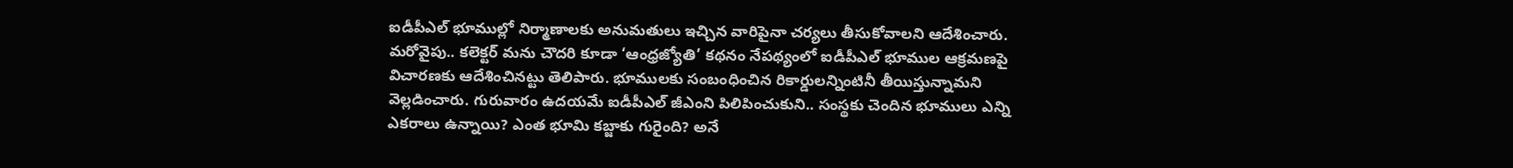ఐడీపీఎల్‌ భూముల్లో నిర్మాణాలకు అనుమతులు ఇచ్చిన వారిపైనా చర్యలు తీసుకోవాలని ఆదేశించారు. మరోవైపు.. కలెక్టర్‌ మను చౌదరి కూడా ‘ఆంధ్రజ్యోతి’ కథనం నేపథ్యంలో ఐడీపీఎల్‌ భూముల ఆక్రమణపై విచారణకు ఆదేశించినట్టు తెలిపారు. భూములకు సంబంధించిన రికార్డులన్నింటినీ తీయిస్తున్నామని వెల్లడించారు. గురువారం ఉదయమే ఐడీపీఎల్‌ జీఎంని పిలిపించుకుని.. సంస్థకు చెందిన భూములు ఎన్ని ఎకరాలు ఉన్నాయి? ఎంత భూమి కబ్జాకు గురైంది? అనే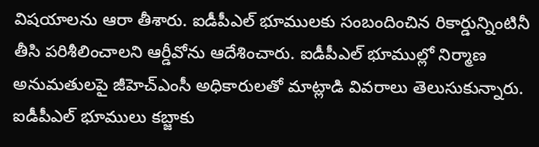విషయాలను ఆరా తీశారు. ఐడీపీఎల్‌ భూములకు సంబందించిన రికార్డున్నింటినీ తీసి పరిశీలించాలని ఆర్డీవోను ఆదేశించారు. ఐడీపీఎల్‌ భూముల్లో నిర్మాణ అనుమతులపై జీహెచ్‌ఎంసీ అధికారులతో మాట్లాడి వివరాలు తెలుసుకున్నారు. ఐడీపీఎల్‌ భూములు కబ్జాకు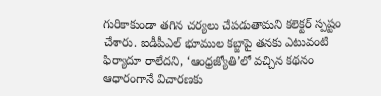గురికాకుండా తగిన చర్యలు చేపడుతామని కలెక్టర్‌ స్పష్టం చేశారు. ఐడీపీఎల్‌ భూముల కబ్జాపై తనకు ఎటువంటి ఫిర్యాదూ రాలేదని, ‘ఆంధ్రజ్యోతి’లో వచ్చిన కథనం ఆధారంగానే విచారణకు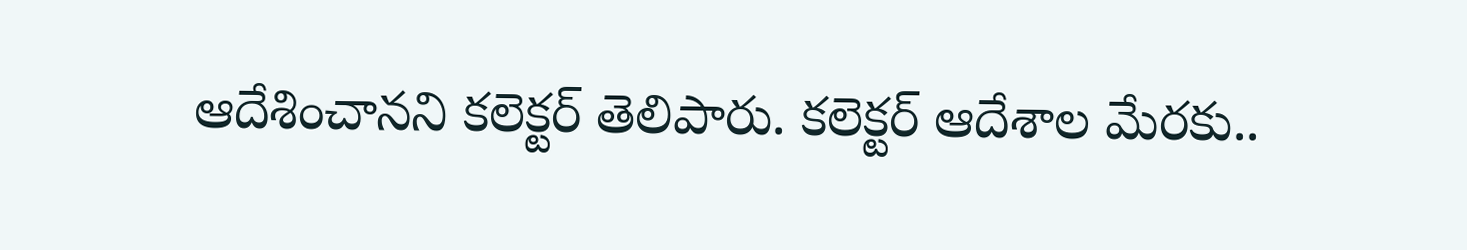ఆదేశించానని కలెక్టర్‌ తెలిపారు. కలెక్టర్‌ ఆదేశాల మేరకు..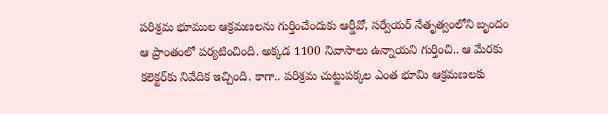పరిశ్రమ భూముల ఆక్రమణలను గుర్తించేందుకు ఆర్డీవో, సర్వేయర్‌ నేతృత్వంలోని బృందం ఆ ప్రాంతంలో పర్యటించింది. అక్కడ 1100 నివాసాలు ఉన్నాయని గుర్తించి.. ఆ మేరకు కలెక్టర్‌కు నివేదిక ఇచ్చింది. కాగా.. పరిశ్రమ చుట్టుపక్కల ఎంత భూమి ఆక్రమణలకు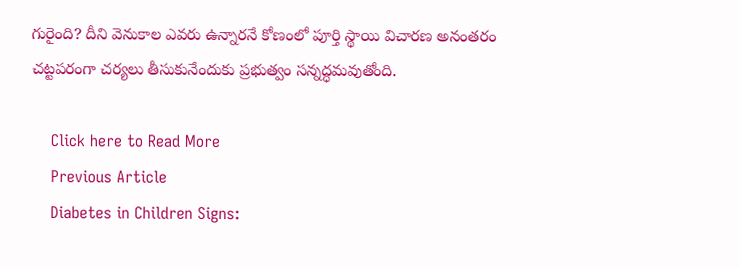గురైంది? దీని వెనుకాల ఎవరు ఉన్నారనే కోణంలో పూర్తి స్థాయి విచారణ అనంతరం చట్టపరంగా చర్యలు తీసుకునేందుకు ప్రభుత్వం సన్నద్ధమవుతోంది.

    Click here to Read More
    Previous Article
    Diabetes in Children Signs: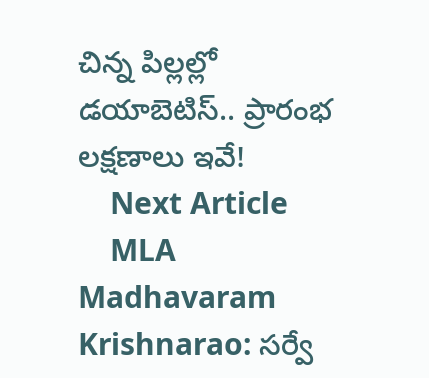చిన్న పిల్లల్లో డయాబెటిస్.. ప్రారంభ లక్షణాలు ఇవే!
    Next Article
    MLA Madhavaram Krishnarao: సర్వే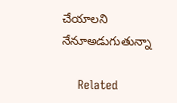చేయాలని నేనూఅడుగుతున్నా

    Related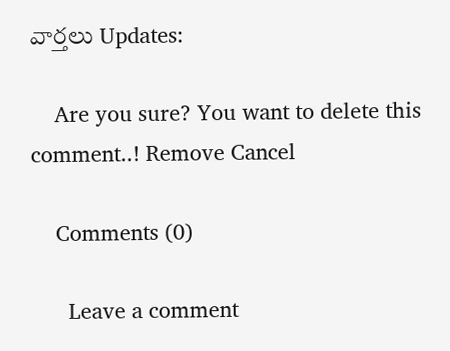వార్తలు Updates:

    Are you sure? You want to delete this comment..! Remove Cancel

    Comments (0)

      Leave a comment